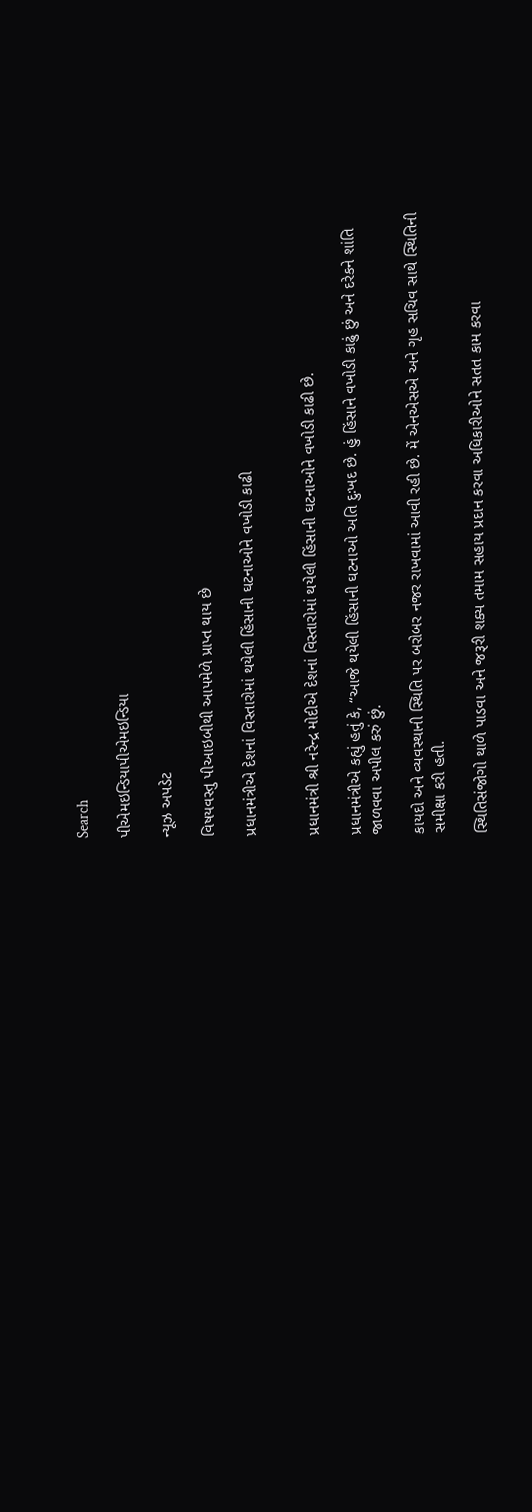Search

પીએમઇન્ડિયાપીએમઇન્ડિયા

ન્યૂઝ અપડેટ

વિષયવસ્તુ પીઆઇબીથી આપમેળે પ્રાપ્ત થાય છે

પ્રધાનમંત્રીએ દેશનાં વિસ્તારોમાં થયેલી હિંસાની ઘટનાઓને વખોડી કાઢી


પ્રધાનમંત્રી શ્રી નરેન્દ્ર મોદીએ દેશનાં વિસ્તારોમાં થયેલી હિંસાની ઘટનાઓને વખોડી કાઢી છે.

પ્રધાનમંત્રીએ કહ્યું હતું કે, “આજે થયેલી હિંસાની ઘટનાઓ અતિ દુઃખદ છે. હું હિંસાને વખોડી કાઢું છું અને દરેકને શાંતિ જાળવવા અપીલ કરું છું.

કાયદો અને વ્યવસ્થાની સ્થિતિ પર બરોબર નજર રાખવામાં આવી રહી છે. મેં એનએસએ અને ગૃહ સચિવ સાથે સ્થિતિની સમીક્ષા કરી હતી.

સ્થિતિસંજોગો થાળે પાડવા અને જરૂરી શક્ય તમામ સહાય પ્રદાન કરવા અધિકારીઓને સતત કામ કરવા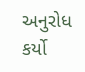અનુરોધ કર્યો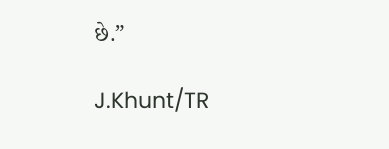છે.”

J.Khunt/TR